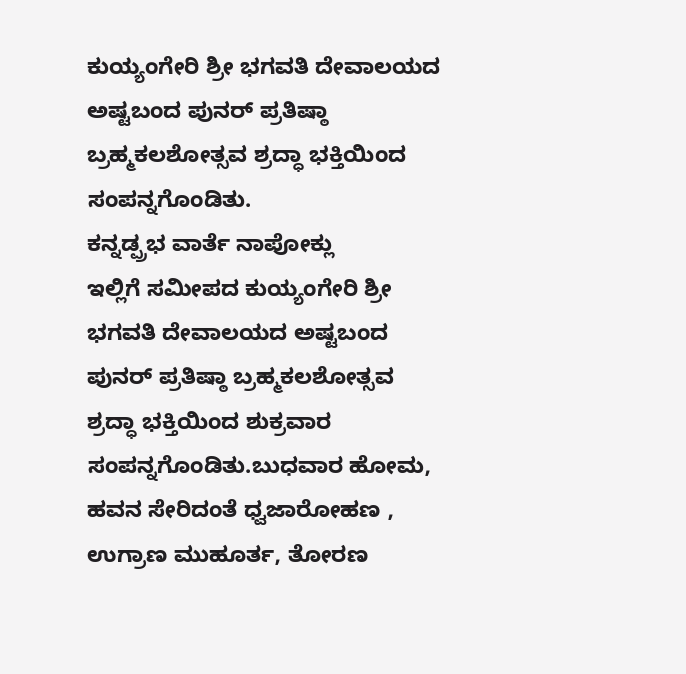ಕುಯ್ಯಂಗೇರಿ ಶ್ರೀ ಭಗವತಿ ದೇವಾಲಯದ ಅಷ್ಟಬಂದ ಪುನರ್ ಪ್ರತಿಷ್ಠಾ ಬ್ರಹ್ಮಕಲಶೋತ್ಸವ ಶ್ರದ್ಧಾ ಭಕ್ತಿಯಿಂದ ಸಂಪನ್ನಗೊಂಡಿತು.
ಕನ್ನಡ್ಪ್ರಭ ವಾರ್ತೆ ನಾಪೋಕ್ಲು
ಇಲ್ಲಿಗೆ ಸಮೀಪದ ಕುಯ್ಯಂಗೇರಿ ಶ್ರೀ ಭಗವತಿ ದೇವಾಲಯದ ಅಷ್ಟಬಂದ ಪುನರ್ ಪ್ರತಿಷ್ಠಾ ಬ್ರಹ್ಮಕಲಶೋತ್ಸವ ಶ್ರದ್ಧಾ ಭಕ್ತಿಯಿಂದ ಶುಕ್ರವಾರ ಸಂಪನ್ನಗೊಂಡಿತು.ಬುಧವಾರ ಹೋಮ, ಹವನ ಸೇರಿದಂತೆ ಧ್ವಜಾರೋಹಣ , ಉಗ್ರಾಣ ಮುಹೂರ್ತ, ತೋರಣ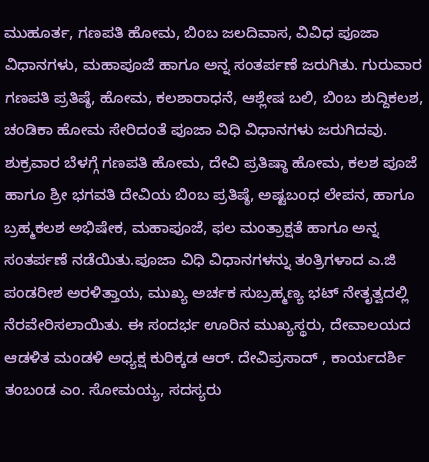ಮುಹೂರ್ತ, ಗಣಪತಿ ಹೋಮ, ಬಿಂಬ ಜಲದಿವಾಸ, ವಿವಿಧ ಪೂಜಾ ವಿಧಾನಗಳು, ಮಹಾಪೂಜೆ ಹಾಗೂ ಅನ್ನ ಸಂತರ್ಪಣೆ ಜರುಗಿತು. ಗುರುವಾರ ಗಣಪತಿ ಪ್ರತಿಷ್ಠೆ, ಹೋಮ, ಕಲಶಾರಾಧನೆ, ಆಶ್ಲೇಷ ಬಲಿ, ಬಿಂಬ ಶುದ್ದಿಕಲಶ, ಚಂಡಿಕಾ ಹೋಮ ಸೇರಿದಂತೆ ಪೂಜಾ ವಿಧಿ ವಿಧಾನಗಳು ಜರುಗಿದವು.
ಶುಕ್ರವಾರ ಬೆಳಗ್ಗೆ ಗಣಪತಿ ಹೋಮ, ದೇವಿ ಪ್ರತಿಷ್ಠಾ ಹೋಮ, ಕಲಶ ಪೂಜೆ ಹಾಗೂ ಶ್ರೀ ಭಗವತಿ ದೇವಿಯ ಬಿಂಬ ಪ್ರತಿಷ್ಠೆ, ಅಷ್ಟಬoಧ ಲೇಪನ, ಹಾಗೂ ಬ್ರಹ್ಮಕಲಶ ಅಭಿಷೇಕ, ಮಹಾಪೂಜೆ, ಫಲ ಮಂತ್ರಾಕ್ಷತೆ ಹಾಗೂ ಅನ್ನ ಸಂತರ್ಪಣೆ ನಡೆಯಿತು.ಪೂಜಾ ವಿಧಿ ವಿಧಾನಗಳನ್ನು ತಂತ್ರಿಗಳಾದ ಎ.ಜಿ ಪಂಡರೀಶ ಅರಳಿತ್ತಾಯ, ಮುಖ್ಯ ಅರ್ಚಕ ಸುಬ್ರಹ್ಮಣ್ಯ ಭಟ್ ನೇತೃತ್ವದಲ್ಲಿ ನೆರವೇರಿಸಲಾಯಿತು. ಈ ಸಂದರ್ಭ ಊರಿನ ಮುಖ್ಯಸ್ಥರು, ದೇವಾಲಯದ ಆಡಳಿತ ಮಂಡಳಿ ಅಧ್ಯಕ್ಷ ಕುರಿಕ್ಕಡ ಆರ್. ದೇವಿಪ್ರಸಾದ್ , ಕಾರ್ಯದರ್ಶಿ ತಂಬಂಡ ಎಂ. ಸೋಮಯ್ಯ, ಸದಸ್ಯರು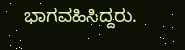ಭಾಗವಹಿಸಿದ್ದರು.